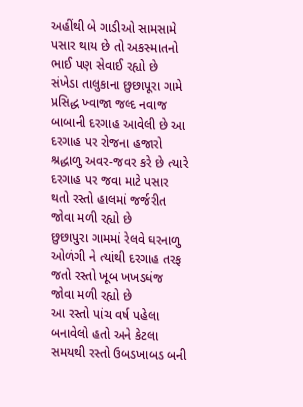અહીંથી બે ગાડીઓ સામસામે પસાર થાય છે તો અકસ્માતનો ભાઈ પણ સેવાઈ રહ્યો છે
સંખેડા તાલુકાના છુછાપૂરા ગામે પ્રસિદ્ધ ખ્વાજા જલ્દ નવાજ બાબાની દરગાહ આવેલી છે આ દરગાહ પર રોજના હજારો શ્રદ્ધાળુ અવર-જવર કરે છે ત્યારે દરગાહ પર જવા માટે પસાર થતો રસ્તો હાલમાં જર્જરીત જોવા મળી રહ્યો છે
છુછાપુરા ગામમાં રેલવે ઘરનાળુ ઓળંગી ને ત્યાંથી દરગાહ તરફ જતો રસ્તો ખૂબ ખખડધંજ જોવા મળી રહ્યો છે
આ રસ્તો પાંચ વર્ષ પહેલા બનાવેલો હતો અને કેટલા સમયથી રસ્તો ઉબડખાબડ બની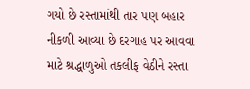ગયો છે રસ્તામાંથી તાર પણ બહાર નીકળી આવ્યા છે દરગાહ પર આવવા માટે શ્રદ્ધાળુઓ તકલીફ વેઠીને રસ્તા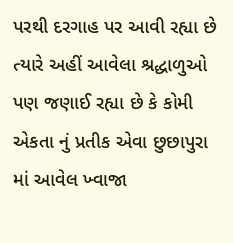પરથી દરગાહ પર આવી રહ્યા છે ત્યારે અહીં આવેલા શ્રદ્ધાળુઓ પણ જણાઈ રહ્યા છે કે કોમી એકતા નું પ્રતીક એવા છુછાપુરા માં આવેલ ખ્વાજા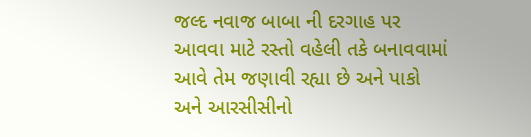જલ્દ નવાજ બાબા ની દરગાહ પર આવવા માટે રસ્તો વહેલી તકે બનાવવામાં આવે તેમ જણાવી રહ્યા છે અને પાકો અને આરસીસીનો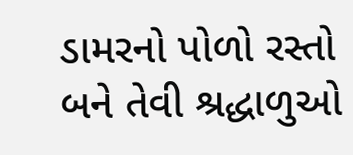ડામરનો પોળો રસ્તો બને તેવી શ્રદ્ધાળુઓ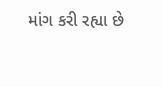માંગ કરી રહ્યા છે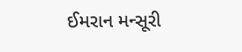ઈમરાન મન્સૂરી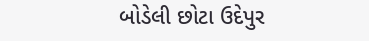બોડેલી છોટા ઉદેપુર